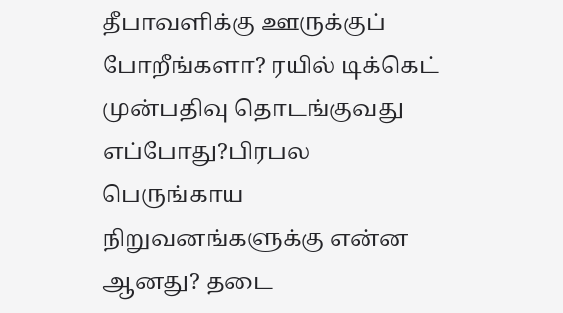தீபாவளிக்கு ஊருக்குப் போறீங்களா? ரயில் டிக்கெட் முன்பதிவு தொடங்குவது எப்போது?பிரபல பெருங்காய நிறுவனங்களுக்கு என்ன ஆனது? தடை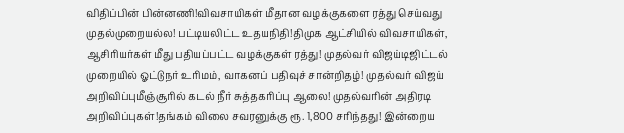விதிப்பின் பின்னணி!விவசாயிகள் மீதான வழக்குகளை ரத்து செய்வது முதல்முறையல்ல! பட்டியலிட்ட உதயநிதி!திமுக ஆட்சியில் விவசாயிகள், ஆசிரியர்கள் மீது பதியப்பட்ட வழக்குகள் ரத்து! முதல்வர் விஜய்டிஜிட்டல் முறையில் ஓட்டுநர் உரிமம், வாகனப் பதிவுச் சான்றிதழ்! முதல்வர் விஜய் அறிவிப்புமீஞ்சூரில் கடல் நீர் சுத்தகரிப்பு ஆலை! முதல்வரின் அதிரடி அறிவிப்புகள்!தங்கம் விலை சவரனுக்கு ரூ. 1,800 சரிந்தது! இன்றைய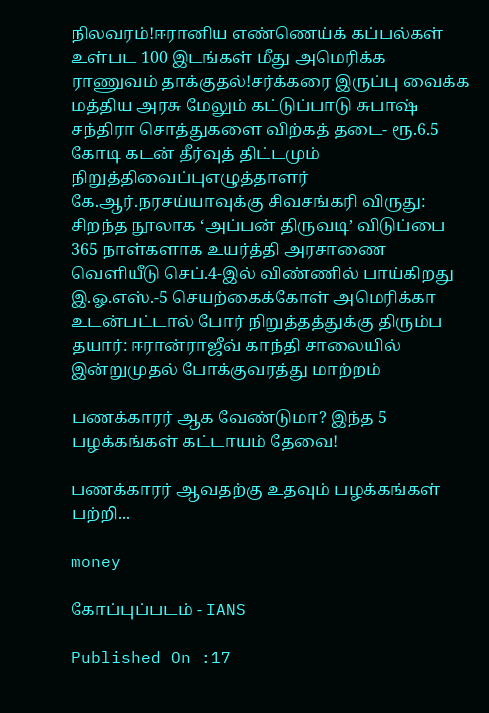நிலவரம்!ஈரானிய எண்ணெய்க் கப்பல்கள் உள்பட 100 இடங்கள் மீது அமெரிக்க ராணுவம் தாக்குதல்!சர்க்கரை இருப்பு வைக்க மத்திய அரசு மேலும் கட்டுப்பாடு சுபாஷ் சந்திரா சொத்துகளை விற்கத் தடை- ரூ.6.5 கோடி கடன் தீர்வுத் திட்டமும் நிறுத்திவைப்புஎழுத்தாளர் கே.ஆர்.நரசய்யாவுக்கு சிவசங்கரி விருது: சிறந்த நூலாக ‘அப்பன் திருவடி’ விடுப்பை 365 நாள்களாக உயர்த்தி அரசாணை வெளியீடு செப்.4-இல் விண்ணில் பாய்கிறது இ.ஓ.எஸ்.-5 செயற்கைக்கோள் அமெரிக்கா உடன்பட்டால் போர் நிறுத்தத்துக்கு திரும்ப தயார்: ஈரான்ராஜீவ் காந்தி சாலையில் இன்றுமுதல் போக்குவரத்து மாற்றம்

பணக்காரர் ஆக வேண்டுமா? இந்த 5 பழக்கங்கள் கட்டாயம் தேவை!

பணக்காரர் ஆவதற்கு உதவும் பழக்கங்கள் பற்றி...

money

கோப்புப்படம் - IANS

Published On :17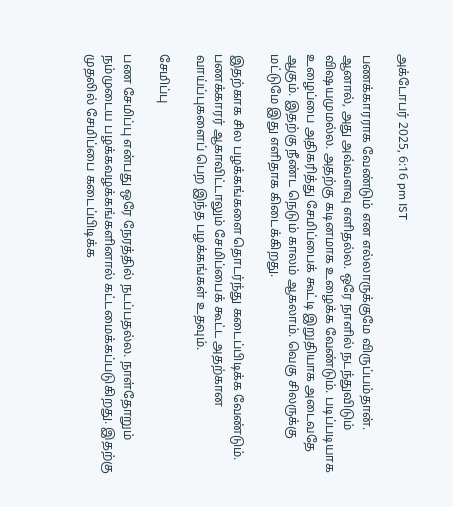அக்டோபர் 2025, 6:16 pm IST

பணக்காரராக வேண்டும் என எல்லாருக்குமே விருப்பம்தான். ஆனால், அது அவ்வளவு எளிதல்ல. ஒரே நாளில் நடந்துவிடும் விஷயமுமல்ல. அதற்கு கடினமாக உழைக்க வேண்டும். படிப்படியாக உழைப்பை அதிகரித்து சேமிப்பைக் கூட்டி இறுதியாக அடைவதே ஆகும். இதற்கு நீண்ட நெடும் காலம் ஆகலாம். வெகு சிலருக்கு மட்டுமே இது எளிதாக கிடைக்கிறது.

இதற்காக சில பழக்கங்களை தொடர்ந்து கடைப்பிடிக்க வேண்டும். பணக்காரர் ஆகாவிட்டாலும் சேமிப்பைக் கூட்ட அதற்கான வாய்ப்புகளைப் பெற இந்த பழக்கங்கள் உதவும்.

சேமிப்பு

பண சேமிப்பு என்பது ஒரே நேரத்தில் நடப்பதல்ல. நாள்தோறும் நம்முடைய பழக்கவழக்கங்களினால் கட்டமைக்கப்படுகிறது. இதற்கு முதலில் சேமிப்பை கடைப்பிடிக்க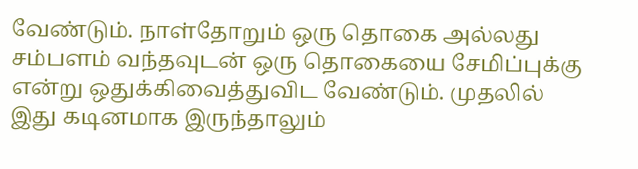வேண்டும். நாள்தோறும் ஒரு தொகை அல்லது சம்பளம் வந்தவுடன் ஒரு தொகையை சேமிப்புக்கு என்று ஒதுக்கிவைத்துவிட வேண்டும். முதலில் இது கடினமாக இருந்தாலும்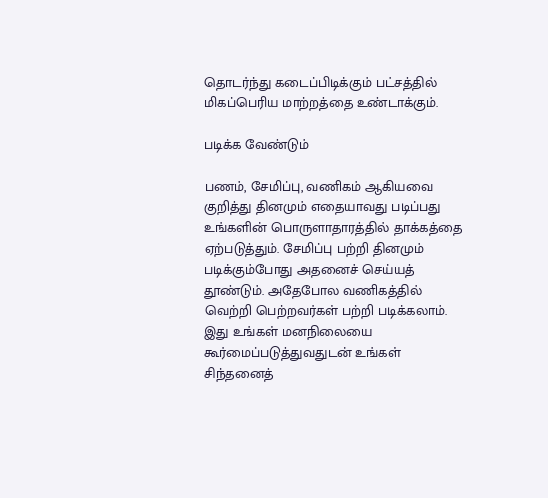தொடர்ந்து கடைப்பிடிக்கும் பட்சத்தில் மிகப்பெரிய மாற்றத்தை உண்டாக்கும்.

படிக்க வேண்டும்

பணம், சேமிப்பு, வணிகம் ஆகியவை குறித்து தினமும் எதையாவது படிப்பது உங்களின் பொருளாதாரத்தில் தாக்கத்தை ஏற்படுத்தும். சேமிப்பு பற்றி தினமும் படிக்கும்போது அதனைச் செய்யத் தூண்டும். அதேபோல வணிகத்தில் வெற்றி பெற்றவர்கள் பற்றி படிக்கலாம். இது உங்கள் மனநிலையை கூர்மைப்படுத்துவதுடன் உங்கள் சிந்தனைத்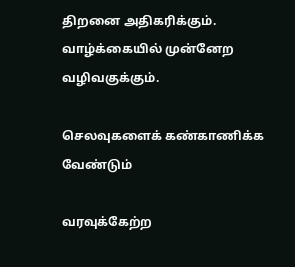திறனை அதிகரிக்கும். வாழ்க்கையில் முன்னேற வழிவகுக்கும்.

செலவுகளைக் கண்காணிக்க வேண்டும்

வரவுக்கேற்ற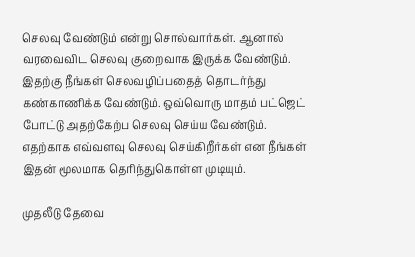செலவு வேண்டும் என்று சொல்வார்கள். ஆனால் வரவைவிட செலவு குறைவாக இருக்க வேண்டும். இதற்கு நீங்கள் செலவழிப்பதைத் தொடர்ந்து கண்காணிக்க வேண்டும். ஒவ்வொரு மாதம் பட்ஜெட் போட்டு அதற்கேற்ப செலவு செய்ய வேண்டும். எதற்காக எவ்வளவு செலவு செய்கிறீர்கள் என நீங்கள் இதன் மூலமாக தெரிந்துகொள்ள முடியும்.

முதலீடு தேவை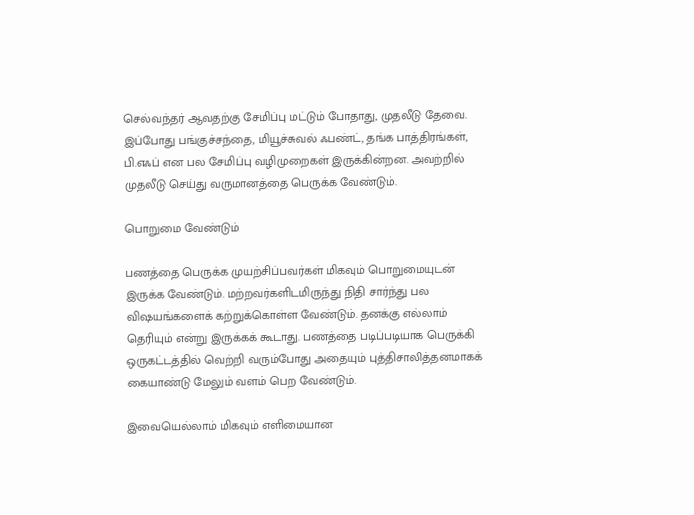செல்வந்தர் ஆவதற்கு சேமிப்பு மட்டும் போதாது, முதலீடு தேவை. இப்போது பங்குச்சந்தை, மியூச்சுவல் ஃபண்ட், தங்க பாத்திரங்கள், பி.எஃப் என பல சேமிப்பு வழிமுறைகள் இருக்கின்றன. அவற்றில் முதலீடு செய்து வருமானத்தை பெருக்க வேண்டும்.

பொறுமை வேண்டும்

பணத்தை பெருக்க முயற்சிப்பவர்கள் மிகவும் பொறுமையுடன் இருக்க வேண்டும். மற்றவர்களிடமிருந்து நிதி சார்ந்து பல விஷயங்களைக் கற்றுக்கொள்ள வேண்டும். தனக்கு எல்லாம் தெரியும் என்று இருக்கக் கூடாது. பணத்தை படிப்படியாக பெருக்கி ஒருகட்டத்தில் வெற்றி வரும்போது அதையும் புத்திசாலித்தனமாகக் கையாண்டு மேலும் வளம் பெற வேண்டும்.

இவையெல்லாம் மிகவும் எளிமையான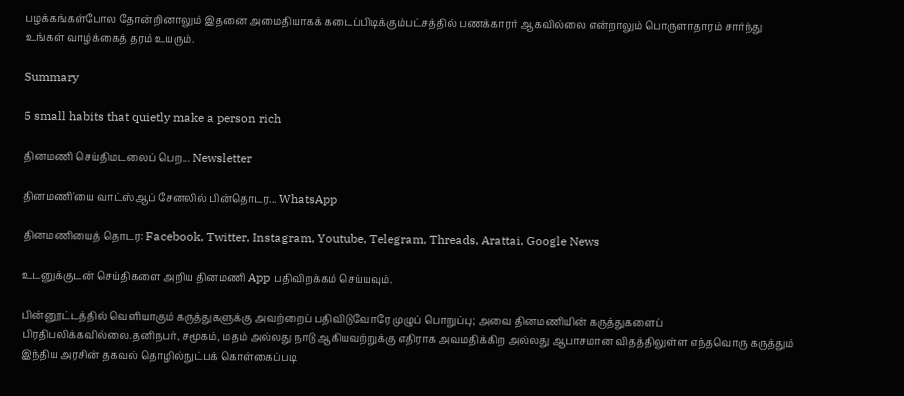பழக்கங்கள்போல தோன்றினாலும் இதனை அமைதியாகக் கடைப்பிடிக்கும்பட்சத்தில் பணக்காரர் ஆகவில்லை என்றாலும் பொருளாதாரம் சார்ந்து உங்கள் வாழ்க்கைத் தரம் உயரும்.

Summary

5 small habits that quietly make a person rich

தினமணி செய்திமடலைப் பெற... Newsletter

தினமணி'யை வாட்ஸ்ஆப் சேனலில் பின்தொடர... WhatsApp

தினமணியைத் தொடர: Facebook, Twitter, Instagram, Youtube, Telegram, Threads, Arattai, Google News

உடனுக்குடன் செய்திகளை அறிய தினமணி App பதிவிறக்கம் செய்யவும்.

பின்னூட்டத்தில் வெளியாகும் கருத்துகளுக்கு அவற்றைப் பதிவிடுவோரே முழுப் பொறுப்பு; அவை தினமணியின் கருத்துகளைப் பிரதிபலிக்கவில்லை.தனிநபர், சமூகம், மதம் அல்லது நாடு ஆகியவற்றுக்கு எதிராக அவமதிக்கிற அல்லது ஆபாசமான விதத்திலுள்ள எந்தவொரு கருத்தும் இந்திய அரசின் தகவல் தொழில்நுட்பக் கொள்கைப்படி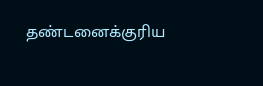தண்டனைக்குரிய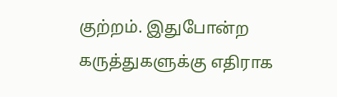குற்றம். இதுபோன்ற கருத்துகளுக்கு எதிராக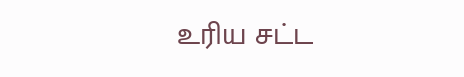உரிய சட்ட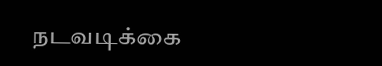நடவடிக்கை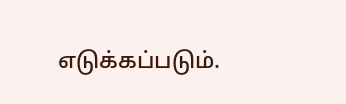எடுக்கப்படும்.